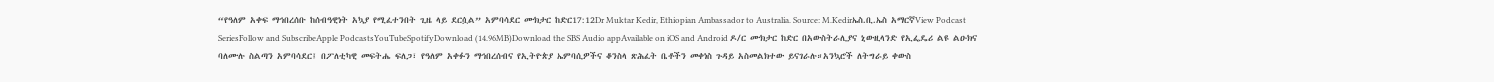“የዓለም አቀፍ ማኅበረሰቡ ከሰብዓዊነት አኳያ የሚፈተንበት ጊዜ ላይ ደርሷል” አምባሳደር ሙክታር ከድር17:12Dr Muktar Kedir, Ethiopian Ambassador to Australia. Source: M.Kedirኤስ.ቢ.ኤስ አማርኛView Podcast SeriesFollow and SubscribeApple PodcastsYouTubeSpotifyDownload (14.96MB)Download the SBS Audio appAvailable on iOS and Android ዶ/ር ሙክታር ከድር በአውስትራሊያና ኒውዚላንድ የኢፌዴሪ ልዩ ልዑክና ባለሙሉ ስልጣን አምባሳደር፤ በፖለቲካዊ መፍትሔ ፍለጋ፣ የዓለም አቀፉን ማኅበረሰብና የኢትዮጵያ ኤምባሲዎችና ቆንስላ ጽሕፈት ቤቶችን መቀነስ ጉዳይ አስመልክተው ይናገራሉ።አንኳሮች ለትግራይ ቀውስ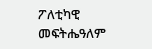ፖለቲካዊ መፍትሔዓለም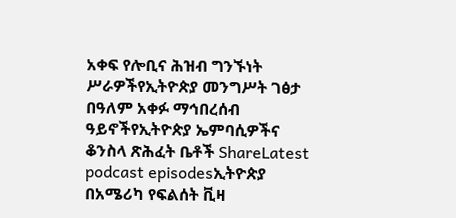አቀፍ የሎቢና ሕዝብ ግንኙነት ሥራዎችየኢትዮጵያ መንግሥት ገፅታ በዓለም አቀፉ ማኅበረሰብ ዓይኖችየኢትዮጵያ ኤምባሲዎችና ቆንስላ ጽሕፈት ቤቶች ShareLatest podcast episodesኢትዮጵያ በአሜሪካ የፍልሰት ቪዛ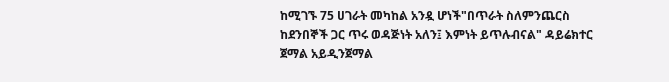ከሚገኙ 75 ሀገራት መካከል አንዷ ሆነች"በጥራት ስለምንጨርስ ከደንበኞች ጋር ጥሩ ወዳጅነት አለን፤ እምነት ይጥሉብናል" ዳይሬክተር ጀማል አይዲንጀማል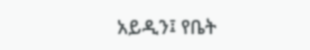አይዲን፤ የቤት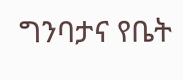ግንባታና የቤት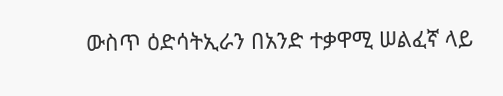ውስጥ ዕድሳትኢራን በአንድ ተቃዋሚ ሠልፈኛ ላይ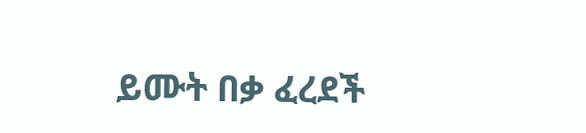ይሙት በቃ ፈረደች